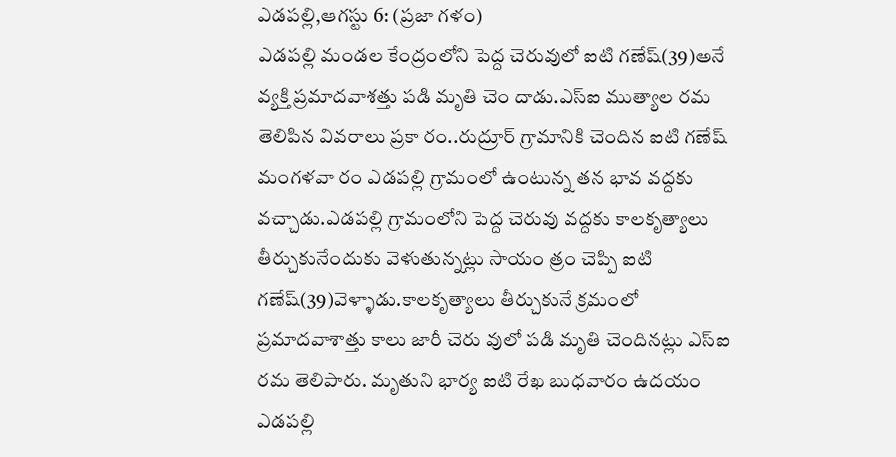ఎడపల్లి,ఆగస్టు 6: (ప్రజా గళం)
ఎడపల్లి మండల కేంద్రంలోని పెద్ద చెరువులో ఐటి గణేష్(39)అనే వ్యక్తి ప్రమాదవాశత్తు పడి మృతి చెం దాడు.ఎస్ఐ ముత్యాల రమ తెలిపిన వివరాలు ప్రకా రం..రుద్రూర్ గ్రామానికి చెందిన ఐటి గణేష్ మంగళవా రం ఎడపల్లి గ్రామంలో ఉంటున్న తన భావ వద్దకు వచ్చాడు.ఎడపల్లి గ్రామంలోని పెద్ద చెరువు వద్దకు కాలకృత్యాలు తీర్చుకునేందుకు వెళుతున్నట్లు సాయం త్రం చెప్పి ఐటి గణేష్(39)వెళ్ళాడు.కాలకృత్యాలు తీర్చుకునే క్రమంలో ప్రమాదవాశాత్తు కాలు జారీ చెరు వులో పడి మృతి చెందినట్లు ఎస్ఐ రమ తెలిపారు. మృతుని భార్య ఐటి రేఖ బుధవారం ఉదయం ఎడపల్లి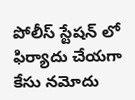పోలీస్ స్టేషన్ లో ఫిర్యాదు చేయగా కేసు నమోదు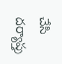చేసి దర్యాప్తు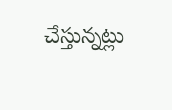చేస్తున్నట్లు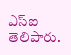ఎస్ఐ తెలిపారు.